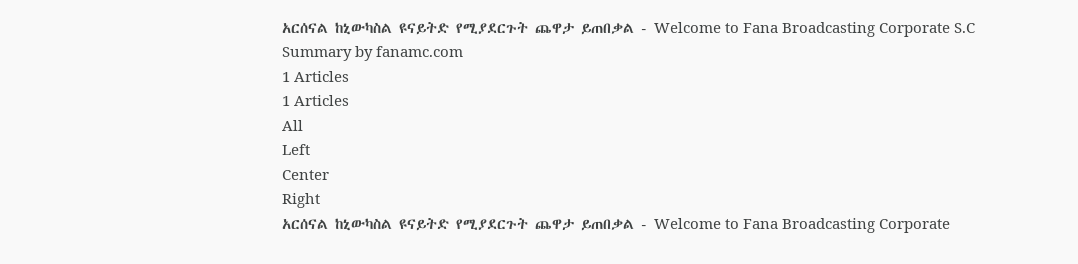አርሰናል ከኒውካስል ዩናይትድ የሚያደርጉት ጨዋታ ይጠበቃል - Welcome to Fana Broadcasting Corporate S.C
Summary by fanamc.com
1 Articles
1 Articles
All
Left
Center
Right
አርሰናል ከኒውካስል ዩናይትድ የሚያደርጉት ጨዋታ ይጠበቃል - Welcome to Fana Broadcasting Corporate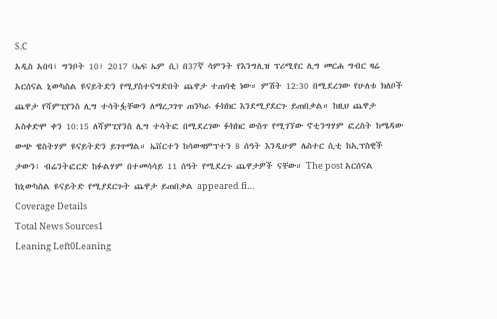S.C
አዲስ አበባ፣ ግንቦት 10፣ 2017 (ኤፍ ኤም ሲ) በ37ኛ ሳምንት የእንግሊዝ ፕሪሚየር ሊግ መርሐ ግብር ዛሬ አርሰናል ኒውካስል ዩናይትድን የሚያስተናግድበት ጨዋታ ተጠባቂ ነው። ምሽት 12:30 በሚደረገው የሁለቱ ክለቦች ጨዋታ የሻምፒየንስ ሊግ ተሳትፏቸውን ለማረጋገጥ ጠንካራ ፉክክር እንደሚያደርጉ ይጠበቃል። ከዚህ ጨዋታ አስቀድሞ ቀን 10:15 ለሻምፒየንስ ሊግ ተሳትፎ በሚደረገው ፉክክር ውስጥ የሚገኘው ኖቲንግሃም ፎረስት ከሜዳው ውጭ ዌስትሃም ዩናይትድን ይገጥማል። ኤቨርተን ከሳውዛምፕተን 8 ሰዓት እንዲሁም ሌስተር ሲቲ ከኢፕስዊች ታውን፣ ብሬንትፎርድ ከፉልሃም በተመሳሳይ 11 ሰዓት የሚደረጉ ጨዋታዎች ናቸው። The post አርሰናል ከኒውካስል ዩናይትድ የሚያደርጉት ጨዋታ ይጠበቃል appeared fi…
Coverage Details
Total News Sources1
Leaning Left0Leaning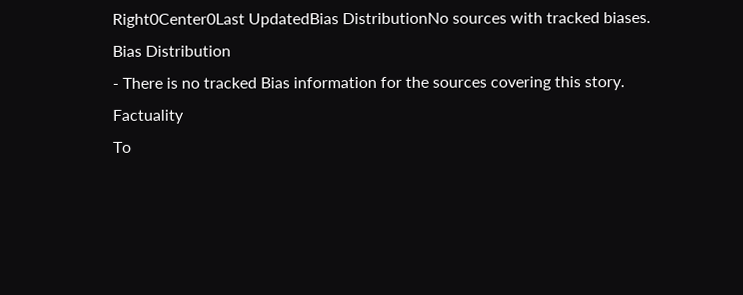Right0Center0Last UpdatedBias DistributionNo sources with tracked biases.
Bias Distribution
- There is no tracked Bias information for the sources covering this story.
Factuality
To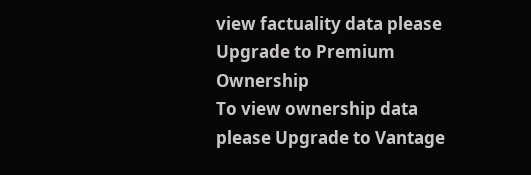view factuality data please Upgrade to Premium
Ownership
To view ownership data please Upgrade to Vantage